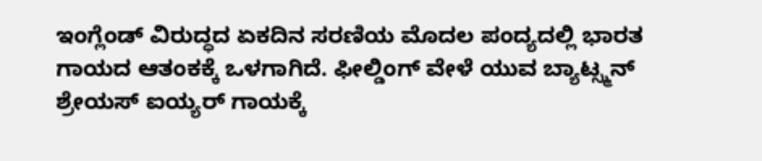ಇಂಗ್ಲೆಂಡ್ ವಿರುದ್ಧದ ಏಕದಿನ ಸರಣಿಯ ಮೊದಲ ಪಂದ್ಯದಲ್ಲಿ ಭಾರತ ಗಾಯದ ಆತಂಕಕ್ಕೆ ಒಳಗಾಗಿದೆ. ಫೀಲ್ಡಿಂಗ್ ವೇಳೆ ಯುವ ಬ್ಯಾಟ್ಸ್ಮನ್ ಶ್ರೇಯಸ್ ಐಯ್ಯರ್ ಗಾಯಕ್ಕೆ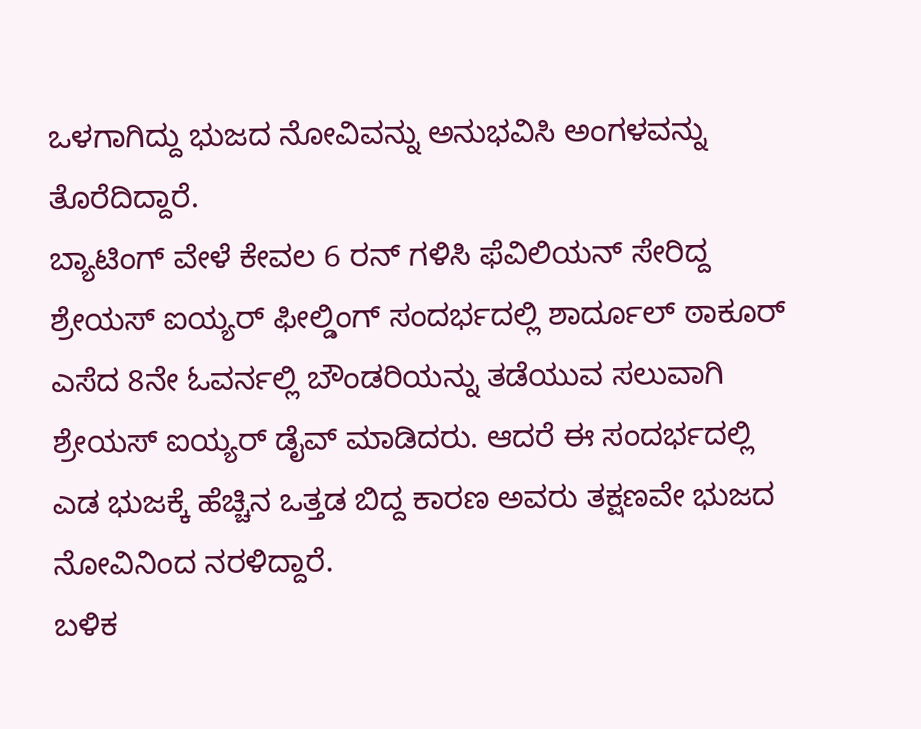ಒಳಗಾಗಿದ್ದು ಭುಜದ ನೋವಿವನ್ನು ಅನುಭವಿಸಿ ಅಂಗಳವನ್ನು ತೊರೆದಿದ್ದಾರೆ.
ಬ್ಯಾಟಿಂಗ್ ವೇಳೆ ಕೇವಲ 6 ರನ್ ಗಳಿಸಿ ಫೆವಿಲಿಯನ್ ಸೇರಿದ್ದ ಶ್ರೇಯಸ್ ಐಯ್ಯರ್ ಫೀಲ್ಡಿಂಗ್ ಸಂದರ್ಭದಲ್ಲಿ ಶಾರ್ದೂಲ್ ಠಾಕೂರ್ ಎಸೆದ 8ನೇ ಓವರ್ನಲ್ಲಿ ಬೌಂಡರಿಯನ್ನು ತಡೆಯುವ ಸಲುವಾಗಿ ಶ್ರೇಯಸ್ ಐಯ್ಯರ್ ಡೈವ್ ಮಾಡಿದರು. ಆದರೆ ಈ ಸಂದರ್ಭದಲ್ಲಿ ಎಡ ಭುಜಕ್ಕೆ ಹೆಚ್ಚಿನ ಒತ್ತಡ ಬಿದ್ದ ಕಾರಣ ಅವರು ತಕ್ಷಣವೇ ಭುಜದ ನೋವಿನಿಂದ ನರಳಿದ್ದಾರೆ.
ಬಳಿಕ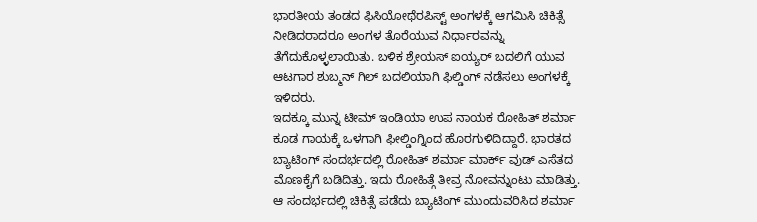ಭಾರತೀಯ ತಂಡದ ಫಿಸಿಯೋಥೆರಪಿಸ್ಟ್ ಅಂಗಳಕ್ಕೆ ಆಗಮಿಸಿ ಚಿಕಿತ್ಸೆ ನೀಡಿದರಾದರೂ ಅಂಗಳ ತೊರೆಯುವ ನಿರ್ಧಾರವನ್ನು ತೆಗೆದುಕೊಳ್ಳಲಾಯಿತು. ಬಳಿಕ ಶ್ರೇಯಸ್ ಐಯ್ಯರ್ ಬದಲಿಗೆ ಯುವ ಆಟಗಾರ ಶುಬ್ಮನ್ ಗಿಲ್ ಬದಲಿಯಾಗಿ ಫಿಲ್ಡಿಂಗ್ ನಡೆಸಲು ಅಂಗಳಕ್ಕೆ ಇಳಿದರು.
ಇದಕ್ಕೂ ಮುನ್ನ ಟೀಮ್ ಇಂಡಿಯಾ ಉಪ ನಾಯಕ ರೋಹಿತ್ ಶರ್ಮಾ ಕೂಡ ಗಾಯಕ್ಕೆ ಒಳಗಾಗಿ ಫೀಲ್ಡಿಂಗ್ನಿಂದ ಹೊರಗುಳಿದಿದ್ದಾರೆ. ಭಾರತದ ಬ್ಯಾಟಿಂಗ್ ಸಂದರ್ಭದಲ್ಲಿ ರೋಹಿತ್ ಶರ್ಮಾ ಮಾರ್ಕ್ ವುಡ್ ಎಸೆತದ ಮೊಣಕೈಗೆ ಬಡಿದಿತ್ತು. ಇದು ರೋಹಿತ್ಗೆ ತೀವ್ರ ನೋವನ್ನುಂಟು ಮಾಡಿತ್ತು. ಆ ಸಂದರ್ಭದಲ್ಲಿ ಚಿಕಿತ್ಸೆ ಪಡೆದು ಬ್ಯಾಟಿಂಗ್ ಮುಂದುವರಿಸಿದ ಶರ್ಮಾ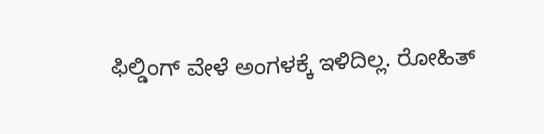ಫಿಲ್ಡಿಂಗ್ ವೇಳೆ ಅಂಗಳಕ್ಕೆ ಇಳಿದಿಲ್ಲ. ರೋಹಿತ್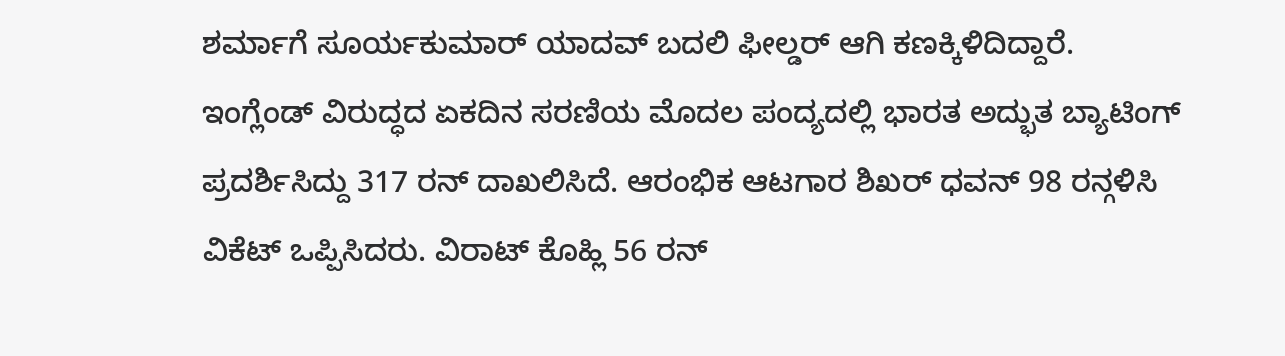ಶರ್ಮಾಗೆ ಸೂರ್ಯಕುಮಾರ್ ಯಾದವ್ ಬದಲಿ ಫೀಲ್ಡರ್ ಆಗಿ ಕಣಕ್ಕಿಳಿದಿದ್ದಾರೆ.
ಇಂಗ್ಲೆಂಡ್ ವಿರುದ್ಧದ ಏಕದಿನ ಸರಣಿಯ ಮೊದಲ ಪಂದ್ಯದಲ್ಲಿ ಭಾರತ ಅದ್ಭುತ ಬ್ಯಾಟಿಂಗ್ ಪ್ರದರ್ಶಿಸಿದ್ದು 317 ರನ್ ದಾಖಲಿಸಿದೆ. ಆರಂಭಿಕ ಆಟಗಾರ ಶಿಖರ್ ಧವನ್ 98 ರನ್ಗಳಿಸಿ ವಿಕೆಟ್ ಒಪ್ಪಿಸಿದರು. ವಿರಾಟ್ ಕೊಹ್ಲಿ 56 ರನ್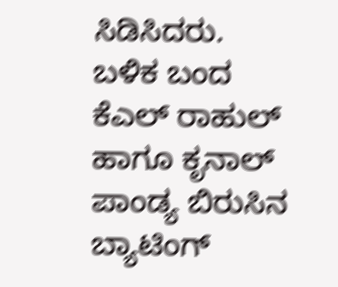ಸಿಡಿಸಿದರು. ಬಳಿಕ ಬಂದ ಕೆಎಲ್ ರಾಹುಲ್ ಹಾಗೂ ಕೃನಾಲ್ ಪಾಂಡ್ಯ ಬಿರುಸಿನ ಬ್ಯಾಟಿಂಗ್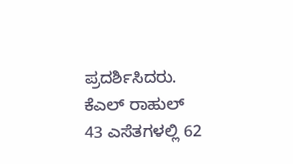ಪ್ರದರ್ಶಿಸಿದರು. ಕೆಎಲ್ ರಾಹುಲ್ 43 ಎಸೆತಗಳಲ್ಲಿ 62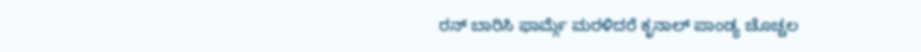ರನ್ ಬಾರಿಸಿ ಫಾರ್ಮ್ಗೆ ಮರಳಿದರೆ ಕೃನಾಲ್ ಪಾಂಡ್ಯ ಚೊಚ್ಚಲ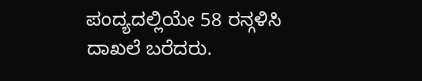ಪಂದ್ಯದಲ್ಲಿಯೇ 58 ರನ್ಗಳಿಸಿ ದಾಖಲೆ ಬರೆದರು.